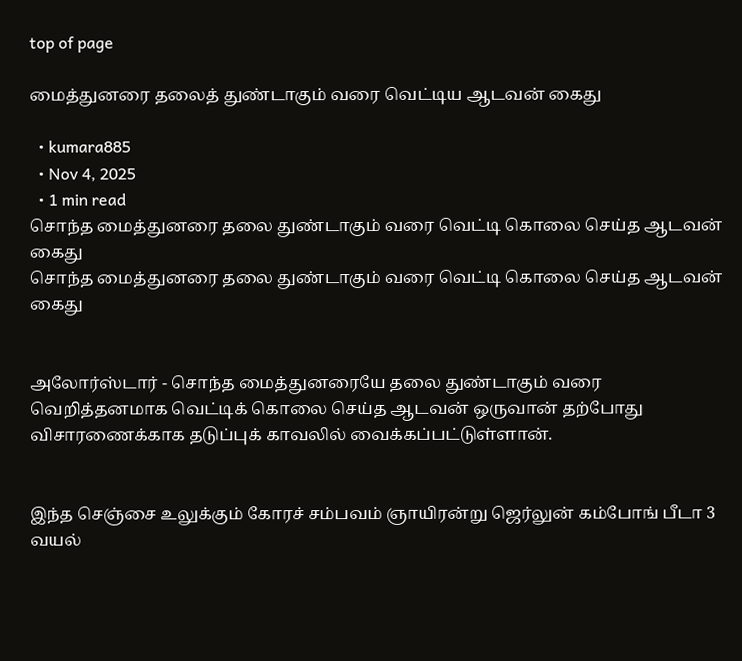top of page

மைத்துனரை தலைத் துண்டாகும் வரை வெட்டிய ஆடவன் கைது

  • kumara885
  • Nov 4, 2025
  • 1 min read
சொந்த மைத்துனரை தலை துண்டாகும் வரை வெட்டி கொலை செய்த ஆடவன் கைது
சொந்த மைத்துனரை தலை துண்டாகும் வரை வெட்டி கொலை செய்த ஆடவன் கைது


அலோர்ஸ்டார் - சொந்த மைத்துனரையே தலை துண்டாகும் வரை வெறித்தனமாக வெட்டிக் கொலை செய்த ஆடவன் ஒருவான் தற்போது விசாரணைக்காக தடுப்புக் காவலில் வைக்கப்பட்டுள்ளான்.


இந்த செஞ்சை உலுக்கும் கோரச் சம்பவம் ஞாயிரன்று ஜெர்லுன் கம்போங் பீடா 3 வயல்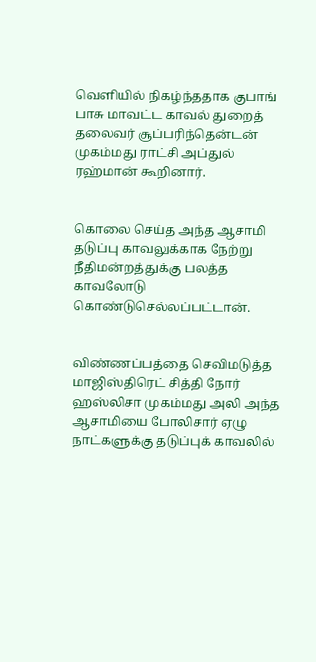வெளியில் நிகழ்ந்ததாக குபாங் பாசு மாவட்ட காவல் துறைத் தலைவர் சூப்பரிந்தென்டன் முகம்மது ராட்சி அப்துல் ரஹ்மான் கூறினார்.


கொலை செய்த அந்த ஆசாமி தடுப்பு காவலுக்காக நேற்று நீதிமன்றத்துக்கு பலத்த காவலோடு கொண்டுசெல்லப்பட்டான்.


விண்ணப்பத்தை செவிமடுத்த மாஜிஸ்திரெட் சித்தி நோர் ஹஸ்லிசா முகம்மது அலி அந்த ஆசாமியை போலிசார் ஏழு நாட்களுக்கு தடுப்புக் காவலில்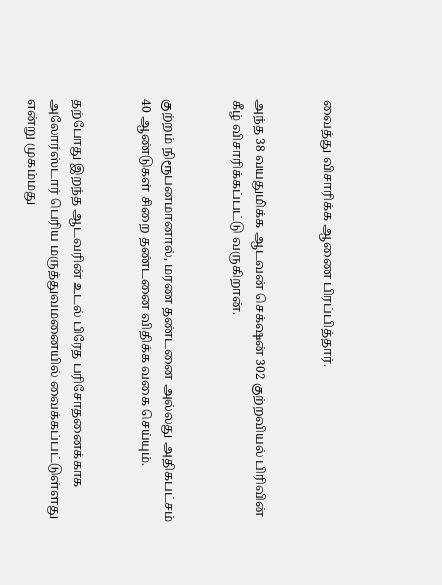வைத்து விசாரிக்க ஆணை பிரப்பித்தார்.


அந்த 38 வயதுமிக்க ஆடவன் செக்‌ஷன் 302 குற்றவியல் பிரிவின் கீழ் விசாரிக்கப்பட்டு வருகிறான்.


குற்றம் நிரூபனமானால், மரண தண்டனை அல்லது அதிகபட்சம் 40 ஆண்டுகள் சிறை தண்டனை விதிக்க வகை செய்யும்.


தற்போது இறந்த ஆடவரின் உடல் பிரேத பரிசோதனைக்காக அலோர்ஸ்டார் பெரிய மருத்துவமனையில் வைக்கப்பட்டுள்ளது என்று முகம்மது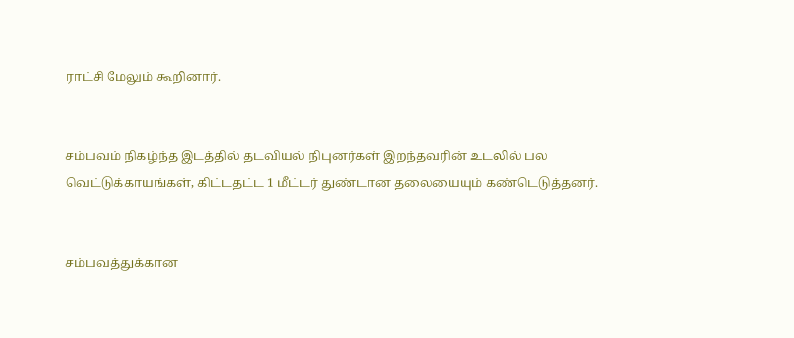ராட்சி மேலும் கூறினார்.


சம்பவம் நிகழ்ந்த இடத்தில் தடவியல் நிபுனர்கள் இறந்தவரின் உடலில் பல வெட்டுக்காயங்கள், கிட்டதட்ட 1 மீட்டர் துண்டான தலையையும் கண்டெடுத்தனர்.


சம்பவத்துக்கான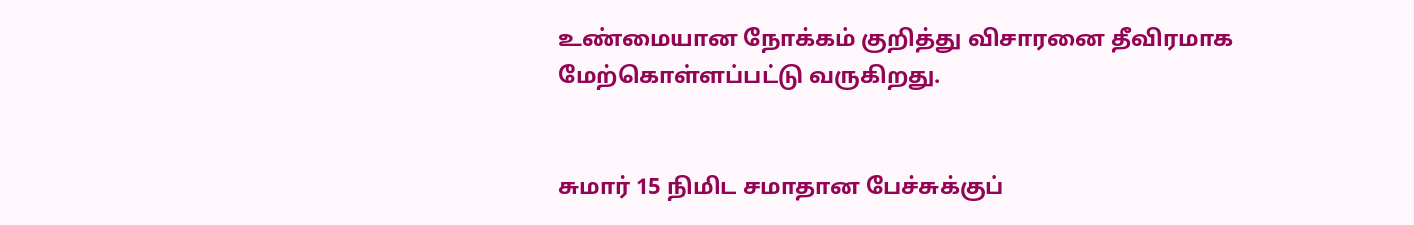உண்மையான நோக்கம் குறித்து விசாரனை தீவிரமாக மேற்கொள்ளப்பட்டு வருகிறது.


சுமார் 15 நிமிட சமாதான பேச்சுக்குப்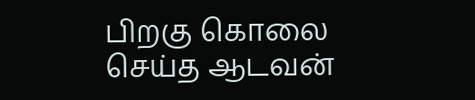பிறகு கொலை செய்த ஆடவன்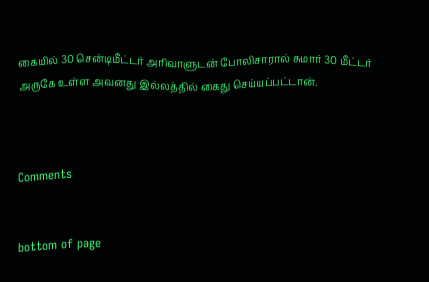கையில் 30 சென்டிமீட்டர் அரிவாளுடன் போலிசாரால் சுமார் 30 மீட்டர் அருகே உள்ள அவனது இல்லத்தில் கைது செய்யப்பட்டான்.



Comments


bottom of page